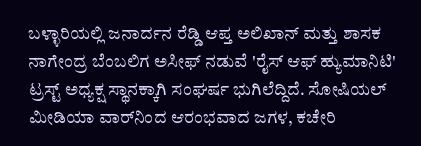ಬಳ್ಳಾರಿಯಲ್ಲಿ ಜನಾರ್ದನ ರೆಡ್ಡಿ ಆಪ್ತ ಅಲಿಖಾನ್ ಮತ್ತು ಶಾಸಕ ನಾಗೇಂದ್ರ ಬೆಂಬಲಿಗ ಅಸೀಫ್ ನಡುವೆ 'ರೈಸ್ ಆಫ್ ಹ್ಯುಮಾನಿಟಿ' ಟ್ರಸ್ಟ್ ಅಧ್ಯಕ್ಷ ಸ್ಥಾನಕ್ಕಾಗಿ ಸಂಘರ್ಷ ಭುಗಿಲೆದ್ದಿದೆ. ಸೋಷಿಯಲ್ ಮೀಡಿಯಾ ವಾರ್‌ನಿಂದ ಆರಂಭವಾದ ಜಗಳ, ಕಚೇರಿ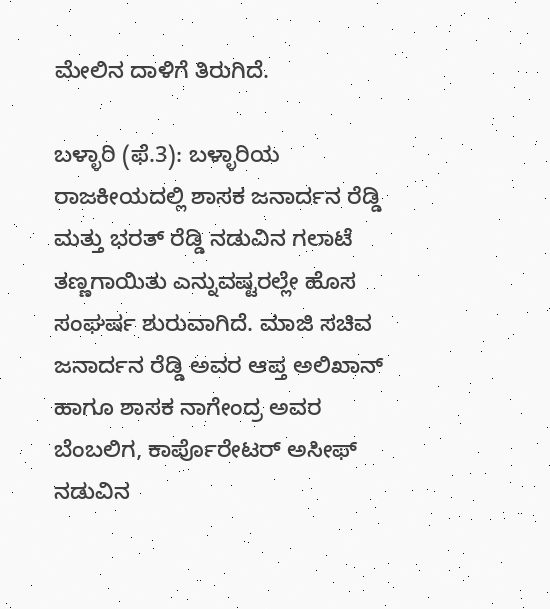ಮೇಲಿನ ದಾಳಿಗೆ ತಿರುಗಿದೆ.

ಬಳ್ಳಾರಿ (ಫೆ.3): ಬಳ್ಳಾರಿಯ ರಾಜಕೀಯದಲ್ಲಿ ಶಾಸಕ ಜನಾರ್ದನ ರೆಡ್ಡಿ ಮತ್ತು ಭರತ್ ರೆಡ್ಡಿ ನಡುವಿನ ಗಲಾಟೆ ತಣ್ಣಗಾಯಿತು ಎನ್ನುವಷ್ಟರಲ್ಲೇ ಹೊಸ ಸಂಘರ್ಷ ಶುರುವಾಗಿದೆ. ಮಾಜಿ ಸಚಿವ ಜನಾರ್ದನ ರೆಡ್ಡಿ ಅವರ ಆಪ್ತ ಅಲಿಖಾನ್ ಹಾಗೂ ಶಾಸಕ ನಾಗೇಂದ್ರ ಅವರ ಬೆಂಬಲಿಗ, ಕಾರ್ಪೊರೇಟರ್ ಅಸೀಫ್ ನಡುವಿನ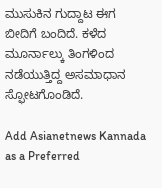ಮುಸುಕಿನ ಗುದ್ದಾಟ ಈಗ ಬೀದಿಗೆ ಬಂದಿದೆ. ಕಳೆದ ಮೂರ್ನಾಲ್ಕು ತಿಂಗಳಿಂದ ನಡೆಯುತ್ತಿದ್ದ ಅಸಮಾಧಾನ ಸ್ಫೋಟಗೊಂಡಿದೆ.

Add Asianetnews Kannada as a Preferred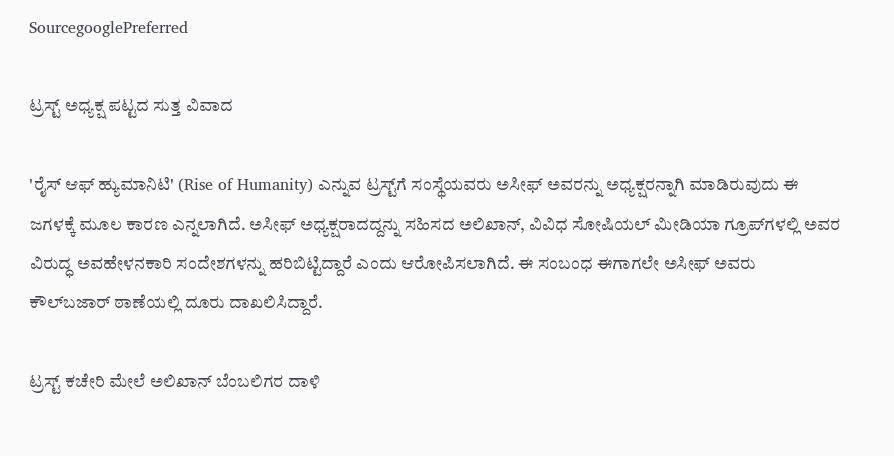SourcegooglePreferred

ಟ್ರಸ್ಟ್ ಅಧ್ಯಕ್ಷ ಪಟ್ಟದ ಸುತ್ತ ವಿವಾದ

'ರೈಸ್ ಆಫ್ ಹ್ಯುಮಾನಿಟಿ' (Rise of Humanity) ಎನ್ನುವ ಟ್ರಸ್ಟ್‌ಗೆ ಸಂಸ್ಥೆಯವರು ಅಸೀಫ್ ಅವರನ್ನು ಅಧ್ಯಕ್ಷರನ್ನಾಗಿ ಮಾಡಿರುವುದು ಈ ಜಗಳಕ್ಕೆ ಮೂಲ ಕಾರಣ ಎನ್ನಲಾಗಿದೆ. ಅಸೀಫ್ ಅಧ್ಯಕ್ಷರಾದದ್ದನ್ನು ಸಹಿಸದ ಅಲಿಖಾನ್, ವಿವಿಧ ಸೋಷಿಯಲ್ ಮೀಡಿಯಾ ಗ್ರೂಪ್‌ಗಳಲ್ಲಿ ಅವರ ವಿರುದ್ಧ ಅವಹೇಳನಕಾರಿ ಸಂದೇಶಗಳನ್ನು ಹರಿಬಿಟ್ಟಿದ್ದಾರೆ ಎಂದು ಆರೋಪಿಸಲಾಗಿದೆ. ಈ ಸಂಬಂಧ ಈಗಾಗಲೇ ಅಸೀಫ್ ಅವರು ಕೌಲ್‌ಬಜಾರ್ ಠಾಣೆಯಲ್ಲಿ ದೂರು ದಾಖಲಿಸಿದ್ದಾರೆ.

ಟ್ರಸ್ಟ್ ಕಚೇರಿ ಮೇಲೆ ಅಲಿಖಾನ್ ಬೆಂಬಲಿಗರ ದಾಳಿ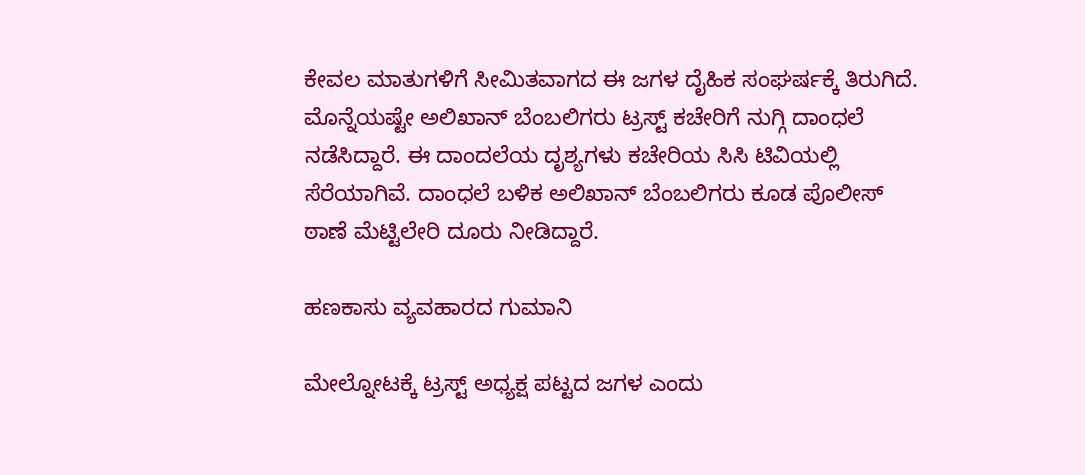ಕೇವಲ ಮಾತುಗಳಿಗೆ ಸೀಮಿತವಾಗದ ಈ ಜಗಳ ದೈಹಿಕ ಸಂಘರ್ಷಕ್ಕೆ ತಿರುಗಿದೆ. ಮೊನ್ನೆಯಷ್ಟೇ ಅಲಿಖಾನ್ ಬೆಂಬಲಿಗರು ಟ್ರಸ್ಟ್ ಕಚೇರಿಗೆ ನುಗ್ಗಿ ದಾಂಧಲೆ ನಡೆಸಿದ್ದಾರೆ. ಈ ದಾಂದಲೆಯ ದೃಶ್ಯಗಳು ಕಚೇರಿಯ ಸಿಸಿ ಟಿವಿಯಲ್ಲಿ ಸೆರೆಯಾಗಿವೆ. ದಾಂಧಲೆ ಬಳಿಕ ಅಲಿಖಾನ್ ಬೆಂಬಲಿಗರು ಕೂಡ ಪೊಲೀಸ್ ಠಾಣೆ ಮೆಟ್ಟಿಲೇರಿ ದೂರು ನೀಡಿದ್ದಾರೆ.

ಹಣಕಾಸು ವ್ಯವಹಾರದ ಗುಮಾನಿ

ಮೇಲ್ನೋಟಕ್ಕೆ ಟ್ರಸ್ಟ್ ಅಧ್ಯಕ್ಷ ಪಟ್ಟದ ಜಗಳ ಎಂದು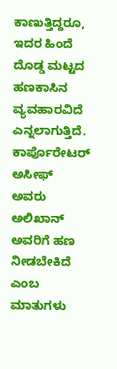ಕಾಣುತ್ತಿದ್ದರೂ, ಇದರ ಹಿಂದೆ ದೊಡ್ಡ ಮಟ್ಟದ ಹಣಕಾಸಿನ ವ್ಯವಹಾರವಿದೆ ಎನ್ನಲಾಗುತ್ತಿದೆ. ಕಾರ್ಪೊರೇಟರ್ ಅಸೀಫ್ ಅವರು ಅಲಿಖಾನ್ ಅವರಿಗೆ ಹಣ ನೀಡಬೇಕಿದೆ ಎಂಬ ಮಾತುಗಳು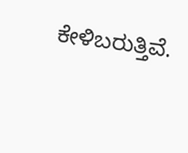ಕೇಳಿಬರುತ್ತಿವೆ.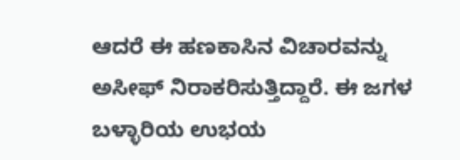ಆದರೆ ಈ ಹಣಕಾಸಿನ ವಿಚಾರವನ್ನು ಅಸೀಫ್ ನಿರಾಕರಿಸುತ್ತಿದ್ದಾರೆ. ಈ ಜಗಳ ಬಳ್ಳಾರಿಯ ಉಭಯ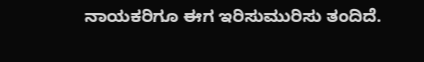ನಾಯಕರಿಗೂ ಈಗ ಇರಿಸುಮುರಿಸು ತಂದಿದೆ.